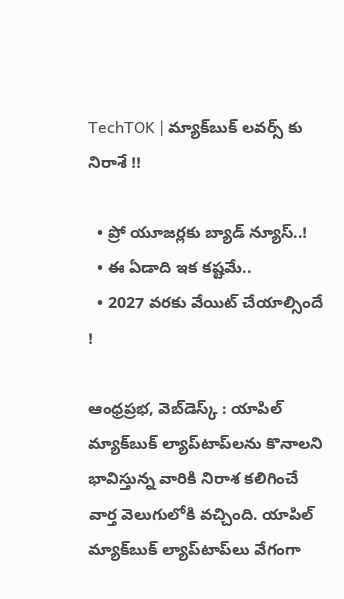TechTOK | మ్యాక్‌బుక్ లవర్స్ కు నిరాశే !!

  • ప్రో యూజర్లకు బ్యాడ్ న్యూస్..!
  • ఈ ఏడాది ఇక కష్టమే..
  • 2027 వరకు వేయిట్ చేయాల్సిందే !

ఆంధ్రప్రభ, వెబ్‌డెస్క్ : యాపిల్ మ్యాక్‌బుక్ ల్యాప్‌టాప్‌లను కొనాలని భావిస్తున్న వారికి నిరాశ కలిగించే వార్త వెలుగులోకి వచ్చింది. యాపిల్ మ్యాక్‌బుక్ ల్యాప్‌టాప్‌లు వేగంగా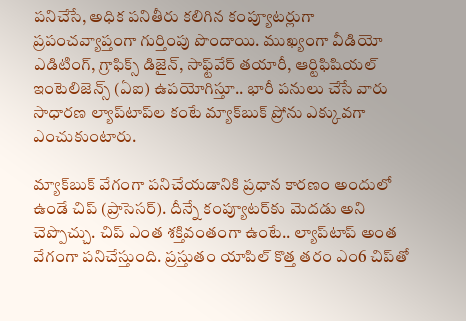పనిచేసే, అధిక పనితీరు కలిగిన కంప్యూటర్లుగా ప్రపంచవ్యాప్తంగా గుర్తింపు పొందాయి. ముఖ్యంగా వీడియో ఎడిటింగ్, గ్రాఫిక్స్ డిజైన్, సాఫ్ట్‌వేర్ తయారీ, ఆర్టిఫిషియల్ ఇంటెలిజెన్స్ (ఏఐ) ఉప‌యోగిస్తూ.. భారీ పనులు చేసే వారు సాధారణ ల్యాప్‌టాప్‌ల కంటే మ్యాక్‌బుక్ ప్రోను ఎక్కువగా ఎంచుకుంటారు.

మ్యాక్‌బుక్ వేగంగా పనిచేయడానికి ప్రధాన కారణం అందులో ఉండే చిప్ (ప్రాసెసర్). దీన్నే కంప్యూటర్‌కు మెదడు అని చెప్పొచ్చు. చిప్ ఎంత శక్తివంతంగా ఉంటే.. ల్యాప్‌టాప్ అంత వేగంగా పనిచేస్తుంది. ప్రస్తుతం యాపిల్ కొత్త తరం ఎం6 చిప్‌తో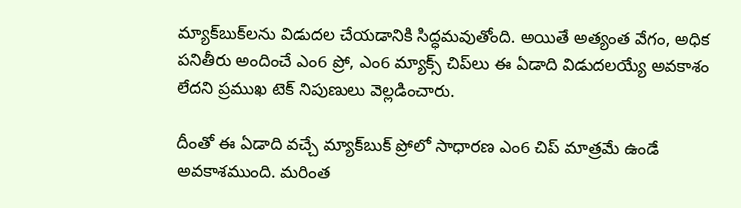మ్యాక్‌బుక్‌లను విడుదల చేయడానికి సిద్ధమవుతోంది. అయితే అత్యంత వేగం, అధిక పనితీరు అందించే ఎం6 ప్రో, ఎం6 మ్యాక్స్ చిప్‌లు ఈ ఏడాది విడుదలయ్యే అవకాశం లేదని ప్రముఖ టెక్ నిపుణులు వెల్లడించారు.

దీంతో ఈ ఏడాది వచ్చే మ్యాక్‌బుక్ ప్రోలో సాధారణ ఎం6 చిప్ మాత్రమే ఉండే అవకాశముంది. మరింత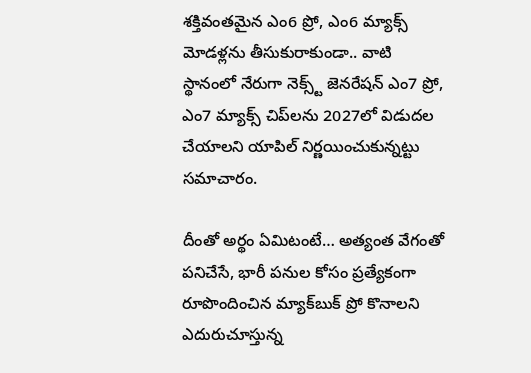శక్తివంతమైన ఎం6 ప్రో, ఎం6 మ్యాక్స్ మోడళ్లను తీసుకురాకుండా.. వాటి స్థానంలో నేరుగా నెక్స్ట్ జెన‌రేష‌న్ ఎం7 ప్రో, ఎం7 మ్యాక్స్ చిప్‌లను 2027లో విడుదల చేయాలని యాపిల్ నిర్ణ‌యించుకున్న‌ట్టు సమాచారం.

దీంతో అర్థం ఏమిటంటే… అత్యంత వేగంతో పనిచేసే, భారీ పనుల కోసం ప్రత్యేకంగా రూపొందించిన మ్యాక్‌బుక్ ప్రో కొనాలని ఎదురుచూస్తున్న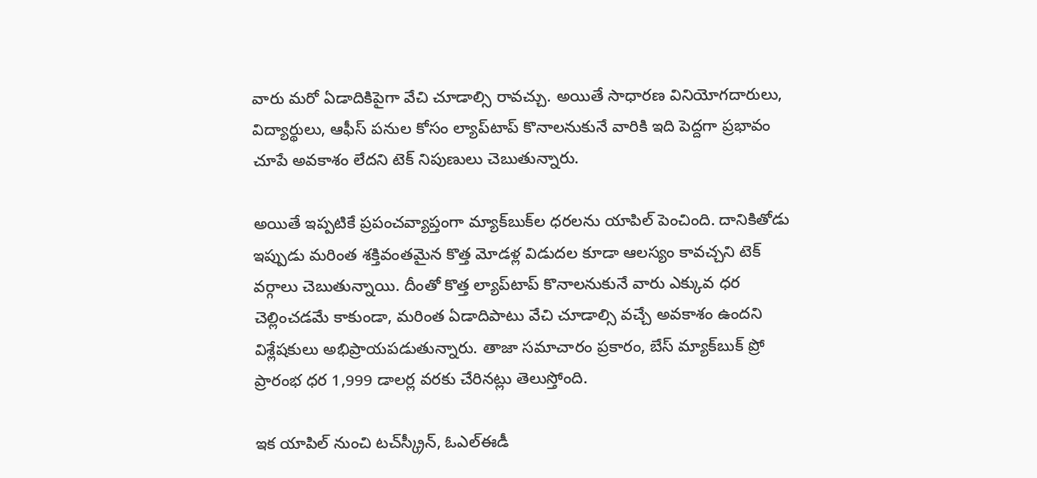వారు మరో ఏడాదికిపైగా వేచి చూడాల్సి రావచ్చు. అయితే సాధారణ వినియోగదారులు, విద్యార్థులు, ఆఫీస్ పనుల కోసం ల్యాప్‌టాప్ కొనాలనుకునే వారికి ఇది పెద్దగా ప్రభావం చూపే అవకాశం లేదని టెక్ నిపుణులు చెబుతున్నారు.

అయితే ఇప్పటికే ప్రపంచవ్యాప్తంగా మ్యాక్‌బుక్‌ల ధరలను యాపిల్ పెంచింది. దానికితోడు ఇప్పుడు మరింత శక్తివంతమైన కొత్త మోడళ్ల విడుదల కూడా ఆలస్యం కావచ్చని టెక్ వర్గాలు చెబుతున్నాయి. దీంతో కొత్త ల్యాప్‌టాప్ కొనాలనుకునే వారు ఎక్కువ ధర చెల్లించడమే కాకుండా, మరింత ఏడాదిపాటు వేచి చూడాల్సి వచ్చే అవకాశం ఉందని విశ్లేషకులు అభిప్రాయపడుతున్నారు. తాజా సమాచారం ప్రకారం, బేస్ మ్యాక్‌బుక్ ప్రో ప్రారంభ ధర‌ 1,999 డాలర్ల వరకు చేరినట్లు తెలుస్తోంది.

ఇక యాపిల్ నుంచి టచ్‌స్క్రీన్, ఓఎల్ఈడీ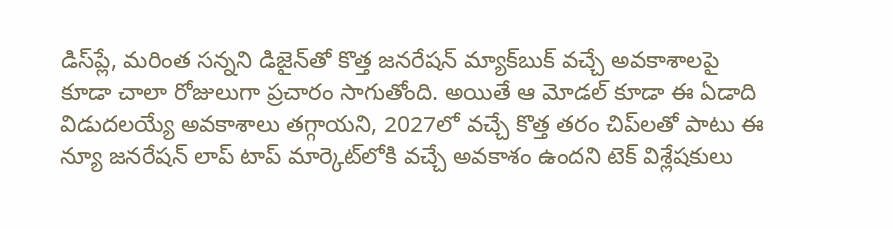డిస్‌ప్లే, మరింత సన్నని డిజైన్‌తో కొత్త జ‌న‌రేష‌న్ మ్యాక్‌బుక్ వచ్చే అవకాశాలపై కూడా చాలా రోజులుగా ప్రచారం సాగుతోంది. అయితే ఆ మోడల్ కూడా ఈ ఏడాది విడుదలయ్యే అవకాశాలు తగ్గాయని, 2027లో వచ్చే కొత్త తరం చిప్‌లతో పాటు ఈ న్యూ జ‌న‌రేష‌న్ లాప్ టాప్ మార్కెట్‌లోకి వచ్చే అవకాశం ఉందని టెక్ విశ్లేషకులు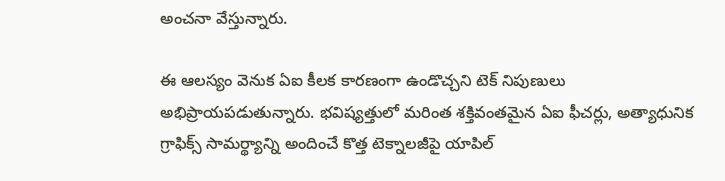అంచనా వేస్తున్నారు.

ఈ ఆలస్యం వెనుక ఏఐ కీలక కారణంగా ఉండొచ్చని టెక్ నిపుణులు అభిప్రాయ‌ప‌డుతున్నారు. భవిష్యత్తులో మరింత శక్తివంతమైన ఏఐ ఫీచర్లు, అత్యాధునిక గ్రాఫిక్స్ సామర్థ్యాన్ని అందించే కొత్త టెక్నాలజీపై యాపిల్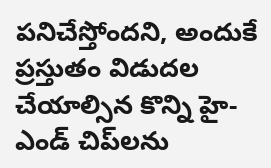పనిచేస్తోందని, అందుకే ప్రస్తుతం విడుదల చేయాల్సిన కొన్ని హై-ఎండ్ చిప్‌లను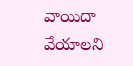వాయిదా వేయాలని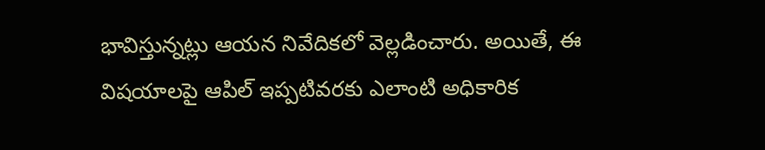భావిస్తున్నట్లు ఆయన నివేదికలో వెల్లడించారు. అయితే, ఈ విషయాలపై ఆపిల్ ఇప్ప‌టివ‌ర‌కు ఎలాంటి అధికారిక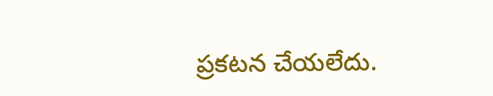ప్రకటన చేయలేదు.